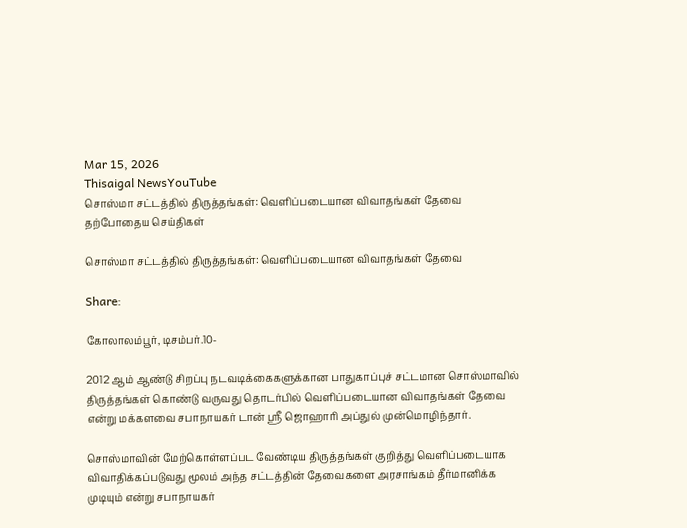Mar 15, 2026
Thisaigal NewsYouTube
சொஸ்மா சட்டத்தில் திருத்தங்கள்: வெளிப்படையான விவாதங்கள் தேவை
தற்போதைய செய்திகள்

சொஸ்மா சட்டத்தில் திருத்தங்கள்: வெளிப்படையான விவாதங்கள் தேவை

Share:

கோலாலம்பூர், டிசம்பர்.10-

2012 ஆம் ஆண்டு சிறப்பு நடவடிக்கைகளுக்கான பாதுகாப்புச் சட்டமான சொஸ்மாவில் திருத்தங்கள் கொண்டு வருவது தொடர்பில் வெளிப்படையான விவாதங்கள் தேவை என்று மக்களவை சபாநாயகர் டான் ஶ்ரீ ஜொஹாரி அப்துல் முன்மொழிந்தார்.

சொஸ்மாவின் மேற்கொள்ளப்பட வேண்டிய திருத்தங்கள் குறித்து வெளிப்படையாக விவாதிக்கப்படுவது மூலம் அந்த சட்டத்தின் தேவைகளை அரசாங்கம் தீர்மானிக்க முடியும் என்று சபாநாயகர்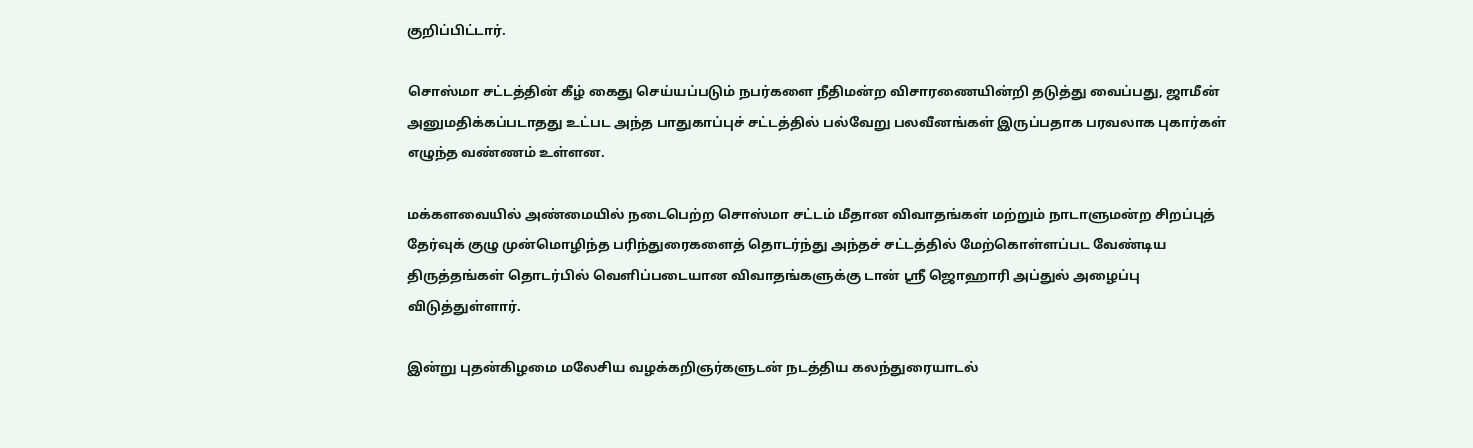குறிப்பிட்டார்.

சொஸ்மா சட்டத்தின் கீழ் கைது செய்யப்படும் நபர்களை நீதிமன்ற விசாரணையின்றி தடுத்து வைப்பது, ஜாமீன் அனுமதிக்கப்படாதது உட்பட அந்த பாதுகாப்புச் சட்டத்தில் பல்வேறு பலவீனங்கள் இருப்பதாக பரவலாக புகார்கள் எழுந்த வண்ணம் உள்ளன.

மக்களவையில் அண்மையில் நடைபெற்ற சொஸ்மா சட்டம் மீதான விவாதங்கள் மற்றும் நாடாளுமன்ற சிறப்புத் தேர்வுக் குழு முன்மொழிந்த பரிந்துரைகளைத் தொடர்ந்து அந்தச் சட்டத்தில் மேற்கொள்ளப்பட வேண்டிய திருத்தங்கள் தொடர்பில் வெளிப்படையான விவாதங்களுக்கு டான் ஶ்ரீ ஜொஹாரி அப்துல் அழைப்பு விடுத்துள்ளார்.

இன்று புதன்கிழமை மலேசிய வழக்கறிஞர்களுடன் நடத்திய கலந்துரையாடல்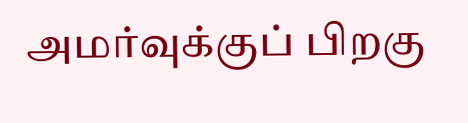அமர்வுக்குப் பிறகு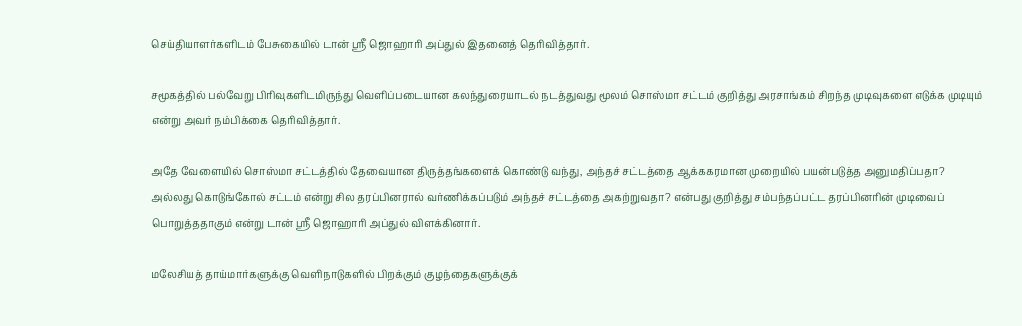செய்தியாளர்களிடம் பேசுகையில் டான் ஶ்ரீ ஜொஹாரி அப்துல் இதனைத் தெரிவித்தார்.

சமூகத்தில் பல்வேறு பிரிவுகளிடமிருந்து வெளிப்படையான கலந்துரையாடல் நடத்துவது மூலம் சொஸ்மா சட்டம் குறித்து அரசாங்கம் சிறந்த முடிவுகளை எடுக்க முடியும் என்று அவர் நம்பிக்கை தெரிவித்தார்.

அதே வேளையில் சொஸ்மா சட்டத்தில் தேவையான திருத்தங்களைக் கொண்டு வந்து, அந்தச் சட்டத்தை ஆக்ககரமான முறையில் பயன்படுத்த அனுமதிப்பதா? அல்லது கொடுங்கோல் சட்டம் என்று சில தரப்பினரால் வர்ணிக்கப்படும் அந்தச் சட்டத்தை அகற்றுவதா? என்பது குறித்து சம்பந்தப்பட்ட தரப்பினரின் முடிவைப் பொறுத்ததாகும் என்று டான் ஶ்ரீ ஜொஹாரி அப்துல் விளக்கினார்.

மலேசியத் தாய்மார்களுக்கு வெளிநாடுகளில் பிறக்கும் குழந்தைகளுக்குக்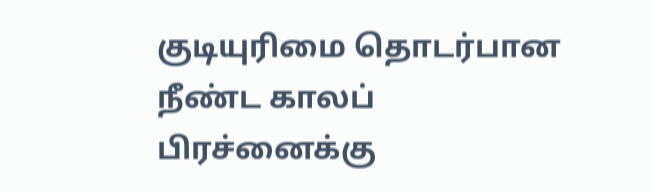குடியுரிமை தொடர்பான நீண்ட காலப் பிரச்னைக்கு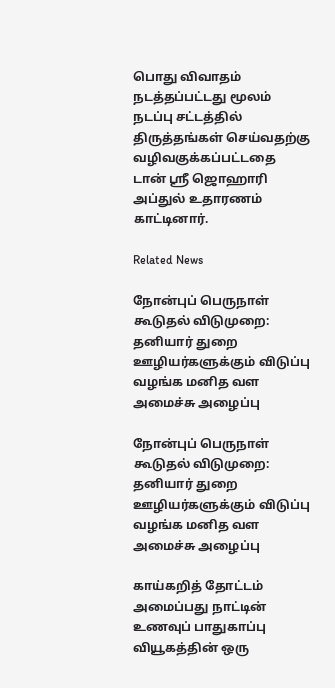பொது விவாதம் நடத்தப்பட்டது மூலம் நடப்பு சட்டத்தில் திருத்தங்கள் செய்வதற்கு வழிவகுக்கப்பட்டதை டான் ஶ்ரீ ஜொஹாரி அப்துல் உதாரணம் காட்டினார்.

Related News

நோன்புப் பெருநாள் கூடுதல் விடுமுறை: தனியார் துறை ஊழியர்களுக்கும் விடுப்பு வழங்க மனித வள அமைச்சு அழைப்பு

நோன்புப் பெருநாள் கூடுதல் விடுமுறை: தனியார் துறை ஊழியர்களுக்கும் விடுப்பு வழங்க மனித வள அமைச்சு அழைப்பு

காய்கறித் தோட்டம் அமைப்பது நாட்டின் உணவுப் பாதுகாப்பு வியூகத்தின் ஒரு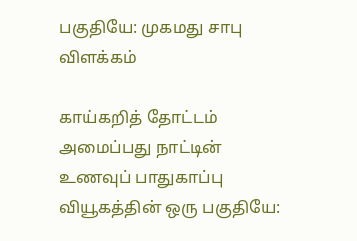பகுதியே: முகமது சாபு விளக்கம்

காய்கறித் தோட்டம் அமைப்பது நாட்டின் உணவுப் பாதுகாப்பு வியூகத்தின் ஒரு பகுதியே: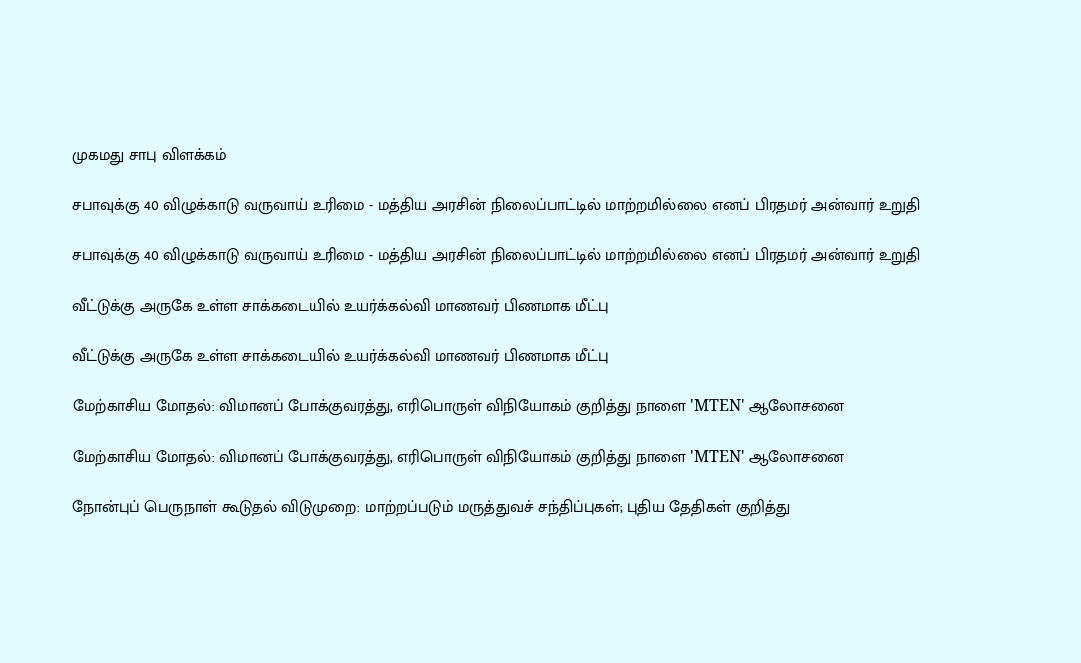முகமது சாபு விளக்கம்

சபாவுக்கு 40 விழுக்காடு வருவாய் உரிமை - மத்திய அரசின் நிலைப்பாட்டில் மாற்றமில்லை எனப் பிரதமர் அன்வார் உறுதி

சபாவுக்கு 40 விழுக்காடு வருவாய் உரிமை - மத்திய அரசின் நிலைப்பாட்டில் மாற்றமில்லை எனப் பிரதமர் அன்வார் உறுதி

வீட்டுக்கு அருகே உள்ள சாக்கடையில் உயர்க்கல்வி மாணவர் பிணமாக மீட்பு

வீட்டுக்கு அருகே உள்ள சாக்கடையில் உயர்க்கல்வி மாணவர் பிணமாக மீட்பு

மேற்காசிய மோதல்: விமானப் போக்குவரத்து, எரிபொருள் விநியோகம் குறித்து நாளை 'MTEN' ஆலோசனை

மேற்காசிய மோதல்: விமானப் போக்குவரத்து, எரிபொருள் விநியோகம் குறித்து நாளை 'MTEN' ஆலோசனை

நோன்புப் பெருநாள் கூடுதல் விடுமுறை: மாற்றப்படும் மருத்துவச் சந்திப்புகள்; புதிய தேதிகள் குறித்து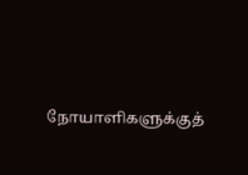நோயாளிகளுக்குத்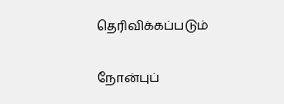தெரிவிக்கப்படும்

நோன்புப்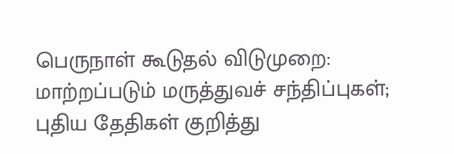பெருநாள் கூடுதல் விடுமுறை: மாற்றப்படும் மருத்துவச் சந்திப்புகள்; புதிய தேதிகள் குறித்து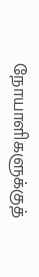நோயாளிகளுக்குத்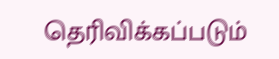தெரிவிக்கப்படும்